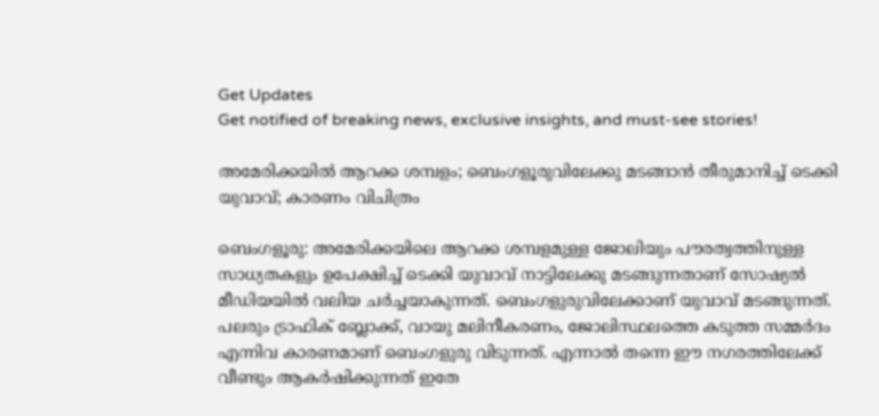Get Updates
Get notified of breaking news, exclusive insights, and must-see stories!

അമേരിക്കയില്‍ ആറക്ക ശമ്പളം; ബെംഗളൂരുവിലേക്കു മടങ്ങാന്‍ തീരുമാനിച്ച് ടെക്കി യുവാവ്; കാരണം വിചിത്രം

ബെംഗളൂരു: അമേരിക്കയിലെ ആറക്ക ശമ്പളമുള്ള ജോലിയും പൗരത്വത്തിനുള്ള സാധ്യതകളും ഉപേക്ഷിച്ച് ടെക്കി യുവാവ് നാട്ടിലേക്കു മടങ്ങുന്നതാണ് സോഷ്യല്‍ മീഡിയയില്‍ വലിയ ചര്‍ച്ചയാകുന്നത്. ബെംഗളുരുവിലേക്കാണ് യുവാവ് മടങ്ങുന്നത്. പലരും ട്രാഫിക് ബ്ലോക്ക്, വായു മലിനീകരണം, ജോലിസ്ഥലത്തെ കടുത്ത സമ്മര്‍ദം എന്നിവ കാരണമാണ് ബെംഗളുരു വിടുന്നത്. എന്നാല്‍ തന്നെ ഈ നഗരത്തിലേക്ക് വീണ്ടും ആകര്‍ഷിക്കുന്നത് ഇതേ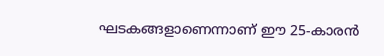ഘടകങ്ങളാണെന്നാണ് ഈ 25-കാരന്‍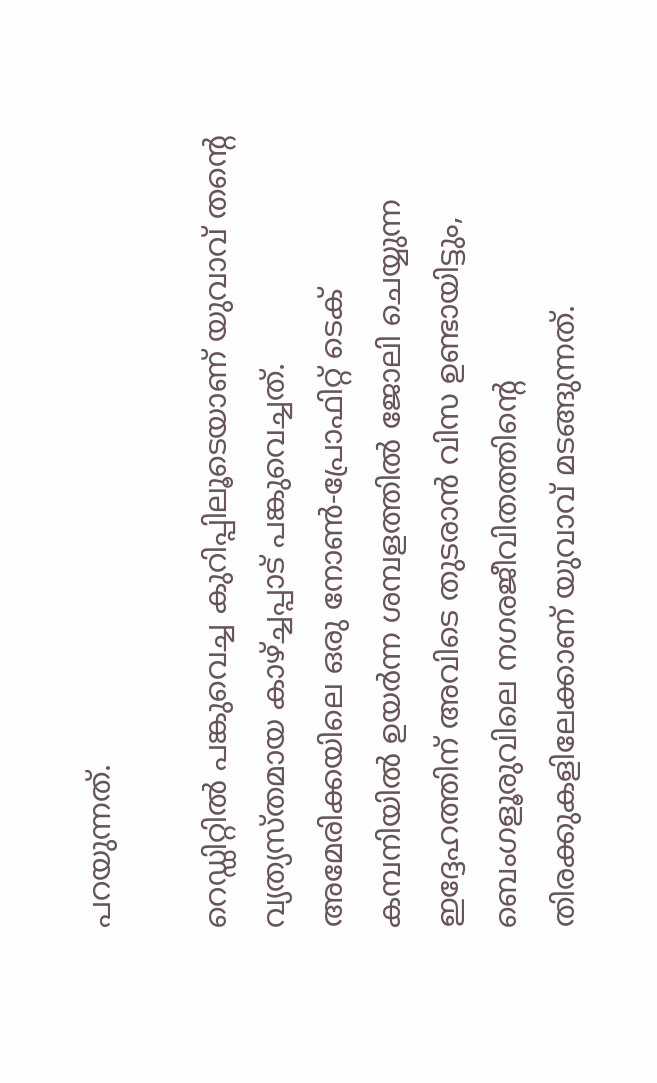പറയുന്നത്.

റെഡ്ഡിറ്റില്‍ പങ്കുവെച്ച കുറിപ്പിലൂടെയാണ് യുവാവ് തന്റെ വ്യത്യസ്തമായ കാഴ്ച്ചപ്പാട് പങ്കുവെച്ചത്. അമേരിക്കയിലെ ഒരു നോണ്‍-പ്രോഫിറ്റ് ടെക് കമ്പനിയില്‍ ഉയര്‍ന്ന ശമ്പളത്തില്‍ ജോലി ചെയ്യുന്ന ഇദ്ദേഹത്തിന് അവിടെ തുടരാന്‍ വിസ ഉണ്ടായിട്ടും, ബെംഗളൂരുവിലെ നഗരജീവിതത്തിന്റെ തിരക്കുകളിലേക്കാണ് യുവാവ് മടങ്ങുന്നത്.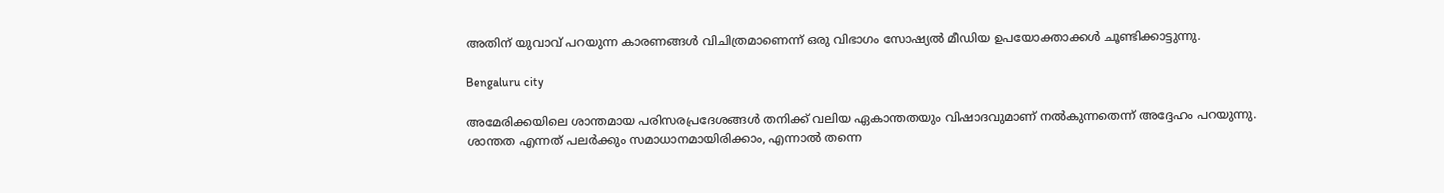അതിന് യുവാവ് പറയുന്ന കാരണങ്ങള്‍ വിചിത്രമാണെന്ന് ഒരു വിഭാഗം സോഷ്യല്‍ മീഡിയ ഉപയോക്താക്കള്‍ ചൂണ്ടിക്കാട്ടുന്നു.

Bengaluru city

അമേരിക്കയിലെ ശാന്തമായ പരിസരപ്രദേശങ്ങള്‍ തനിക്ക് വലിയ ഏകാന്തതയും വിഷാദവുമാണ് നല്‍കുന്നതെന്ന് അദ്ദേഹം പറയുന്നു. ശാന്തത എന്നത് പലര്‍ക്കും സമാധാനമായിരിക്കാം, എന്നാല്‍ തന്നെ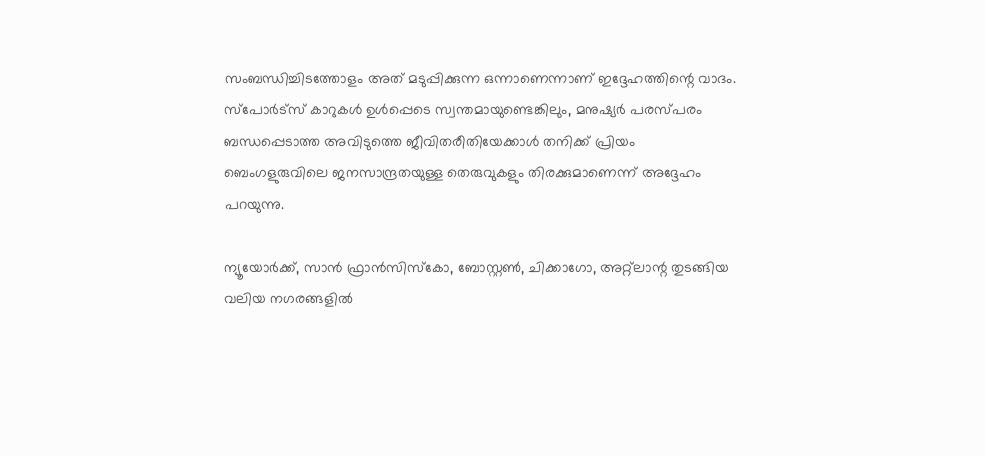സംബന്ധിച്ചിടത്തോളം അത് മടുപ്പിക്കുന്ന ഒന്നാണെന്നാണ് ഇദ്ദേഹത്തിന്റെ വാദം.
സ്‌പോര്‍ട്‌സ് കാറുകള്‍ ഉള്‍പ്പെടെ സ്വന്തമായുണ്ടെങ്കിലും, മനുഷ്യര്‍ പരസ്പരം ബന്ധപ്പെടാത്ത അവിടുത്തെ ജീവിതരീതിയേക്കാള്‍ തനിക്ക് പ്രിയം ബെംഗളുരുവിലെ ജനസാന്ദ്രതയുള്ള തെരുവുകളും തിരക്കുമാണെന്ന് അദ്ദേഹം പറയുന്നു.

ന്യൂയോര്‍ക്ക്, സാന്‍ ഫ്രാന്‍സിസ്‌കോ, ബോസ്റ്റണ്‍, ചിക്കാഗോ, അറ്റ്‌ലാന്റ തുടങ്ങിയ വലിയ നഗരങ്ങളില്‍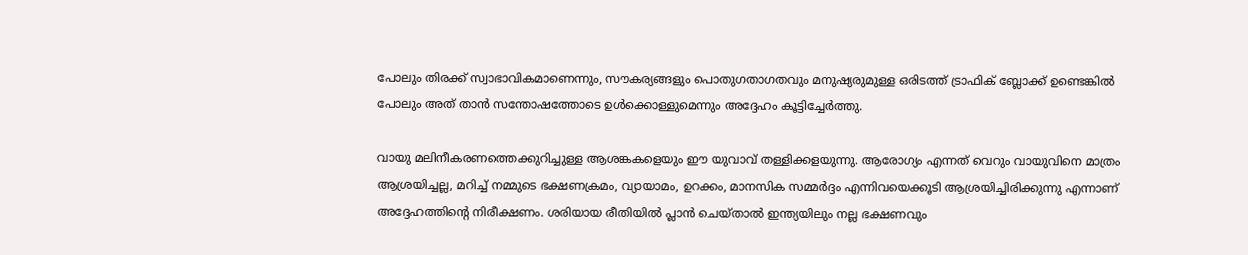പോലും തിരക്ക് സ്വാഭാവികമാണെന്നും, സൗകര്യങ്ങളും പൊതുഗതാഗതവും മനുഷ്യരുമുള്ള ഒരിടത്ത് ട്രാഫിക് ബ്ലോക്ക് ഉണ്ടെങ്കില്‍ പോലും അത് താന്‍ സന്തോഷത്തോടെ ഉള്‍ക്കൊള്ളുമെന്നും അദ്ദേഹം കൂട്ടിച്ചേര്‍ത്തു.

വായു മലിനീകരണത്തെക്കുറിച്ചുള്ള ആശങ്കകളെയും ഈ യുവാവ് തള്ളിക്കളയുന്നു. ആരോഗ്യം എന്നത് വെറും വായുവിനെ മാത്രം ആശ്രയിച്ചല്ല, മറിച്ച് നമ്മുടെ ഭക്ഷണക്രമം, വ്യായാമം, ഉറക്കം, മാനസിക സമ്മര്‍ദ്ദം എന്നിവയെക്കൂടി ആശ്രയിച്ചിരിക്കുന്നു എന്നാണ് അദ്ദേഹത്തിന്റെ നിരീക്ഷണം. ശരിയായ രീതിയില്‍ പ്ലാന്‍ ചെയ്താല്‍ ഇന്ത്യയിലും നല്ല ഭക്ഷണവും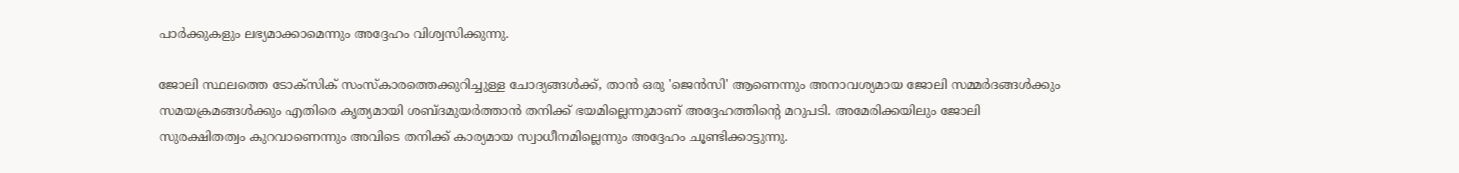പാര്‍ക്കുകളും ലഭ്യമാക്കാമെന്നും അദ്ദേഹം വിശ്വസിക്കുന്നു.

ജോലി സ്ഥലത്തെ ടോക്‌സിക് സംസ്‌കാരത്തെക്കുറിച്ചുള്ള ചോദ്യങ്ങള്‍ക്ക്, താന്‍ ഒരു 'ജെന്‍സി' ആണെന്നും അനാവശ്യമായ ജോലി സമ്മര്‍ദങ്ങള്‍ക്കും സമയക്രമങ്ങള്‍ക്കും എതിരെ കൃത്യമായി ശബ്ദമുയര്‍ത്താന്‍ തനിക്ക് ഭയമില്ലെന്നുമാണ് അദ്ദേഹത്തിന്റെ മറുപടി. അമേരിക്കയിലും ജോലി സുരക്ഷിതത്വം കുറവാണെന്നും അവിടെ തനിക്ക് കാര്യമായ സ്വാധീനമില്ലെന്നും അദ്ദേഹം ചൂണ്ടിക്കാട്ടുന്നു.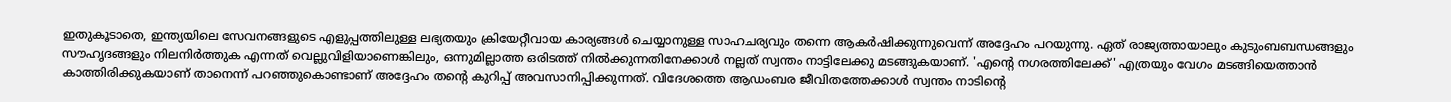ഇതുകൂടാതെ, ഇന്ത്യയിലെ സേവനങ്ങളുടെ എളുപ്പത്തിലുള്ള ലഭ്യതയും ക്രിയേറ്റീവായ കാര്യങ്ങള്‍ ചെയ്യാനുള്ള സാഹചര്യവും തന്നെ ആകര്‍ഷിക്കുന്നുവെന്ന് അദ്ദേഹം പറയുന്നു. ഏത് രാജ്യത്തായാലും കുടുംബബന്ധങ്ങളും സൗഹൃദങ്ങളും നിലനിര്‍ത്തുക എന്നത് വെല്ലുവിളിയാണെങ്കിലും, ഒന്നുമില്ലാത്ത ഒരിടത്ത് നില്‍ക്കുന്നതിനേക്കാള്‍ നല്ലത് സ്വന്തം നാട്ടിലേക്കു മടങ്ങുകയാണ്. 'എന്റെ നഗരത്തിലേക്ക്' എത്രയും വേഗം മടങ്ങിയെത്താന്‍ കാത്തിരിക്കുകയാണ് താനെന്ന് പറഞ്ഞുകൊണ്ടാണ് അദ്ദേഹം തന്റെ കുറിപ്പ് അവസാനിപ്പിക്കുന്നത്. വിദേശത്തെ ആഡംബര ജീവിതത്തേക്കാള്‍ സ്വന്തം നാടിന്റെ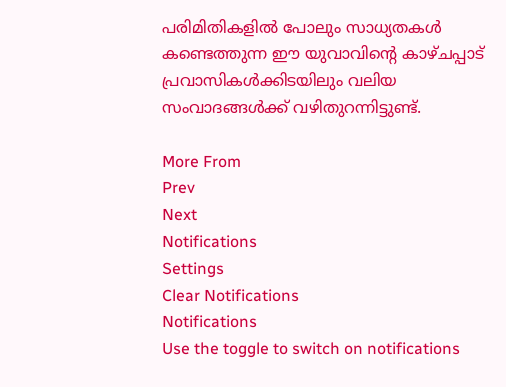പരിമിതികളില്‍ പോലും സാധ്യതകള്‍ കണ്ടെത്തുന്ന ഈ യുവാവിന്റെ കാഴ്ചപ്പാട് പ്രവാസികള്‍ക്കിടയിലും വലിയ സംവാദങ്ങള്‍ക്ക് വഴിതുറന്നിട്ടുണ്ട്.

More From
Prev
Next
Notifications
Settings
Clear Notifications
Notifications
Use the toggle to switch on notifications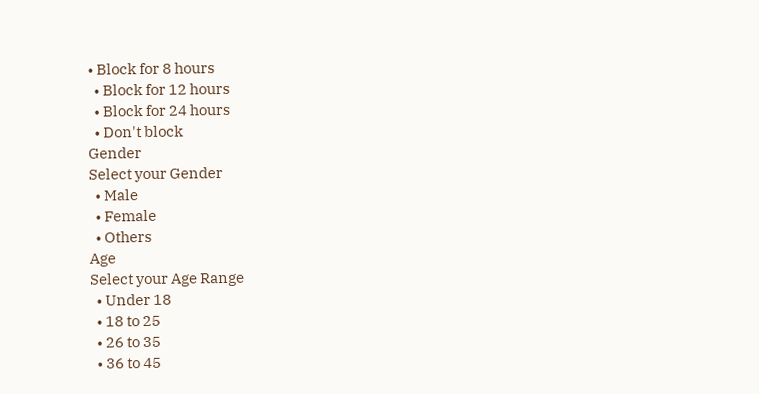• Block for 8 hours
  • Block for 12 hours
  • Block for 24 hours
  • Don't block
Gender
Select your Gender
  • Male
  • Female
  • Others
Age
Select your Age Range
  • Under 18
  • 18 to 25
  • 26 to 35
  • 36 to 45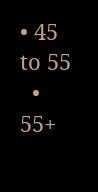• 45 to 55
  • 55+